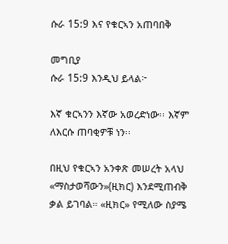ሱራ 15:9 እና የቁርኣን አጠባበቅ

መግቢያ
ሱራ 15:9 እንዲህ ይላል፦

እኛ ቁርኣንን እኛው አወረድነው፡፡ እኛም ለእርሱ ጠባቂዎቹ ነን፡፡

በዚህ የቁርኣን አንቀጽ መሠረት አላህ «ማስታወሻውን»(ዚክር) እንደሚጠብቅ ቃል ይገባል። «ዚክር» የሚለው ስያሜ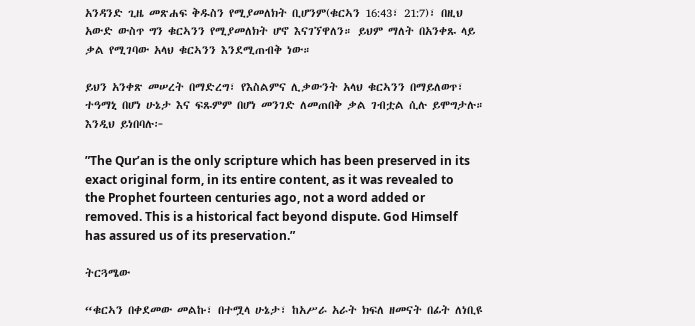አንዳንድ ጊዜ መጽሐፍ ቅዱስን የሚያመለክት ቢሆንም(ቁርኣን 16:43፣ 21:7)፣ በዚህ አውድ ውስጥ ግን ቁርኣንን የሚያመለክት ሆኖ እናገኘዋለን። ይህም ማለት በአንቀጹ ላይ ቃል የሚገባው አላህ ቁርኣንን እንደሚጠብቅ ነው።

ይህን አንቀጽ መሠረት በማድረግ፣ የእስልምና ሊቃውንት አላህ ቁርኣንን በማይለወጥ፣ ተዓማኒ በሆነ ሁኔታ እና ፍጹምም በሆነ መንገድ ለመጠበቅ ቃል ገብቷል ሲሉ ይሞግታሉ። እንዲህ ይነበባሉ፦

”The Qur’an is the only scripture which has been preserved in its exact original form, in its entire content, as it was revealed to the Prophet fourteen centuries ago, not a word added or removed. This is a historical fact beyond dispute. God Himself has assured us of its preservation.”

ትርጓሜው

“ቁርኣን በቀደመው መልኩ፣ በተሟላ ሁኔታ፣ ከአሥራ አራት ክፍለ ዘመናት በፊት ለነቢዩ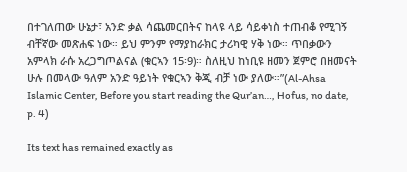በተገለጠው ሁኔታ፣ አንድ ቃል ሳጨመርበትና ከላዩ ላይ ሳይቀነስ ተጠብቆ የሚገኝ ብቸኛው መጽሐፍ ነው። ይህ ምንም የማያከራክር ታሪካዊ ሃቅ ነው። ጥበቃውን አምላክ ራሱ አረጋግጦልናል (ቁርኣን 15፡9)። ስለዚህ ከነቢዩ ዘመን ጀምሮ በዘመናት ሁሉ በመላው ዓለም አንድ ዓይነት የቁርኣን ቅጂ ብቻ ነው ያለው።”(Al-Ahsa Islamic Center, Before you start reading the Qur’an…, Hofus, no date, p. 4)

Its text has remained exactly as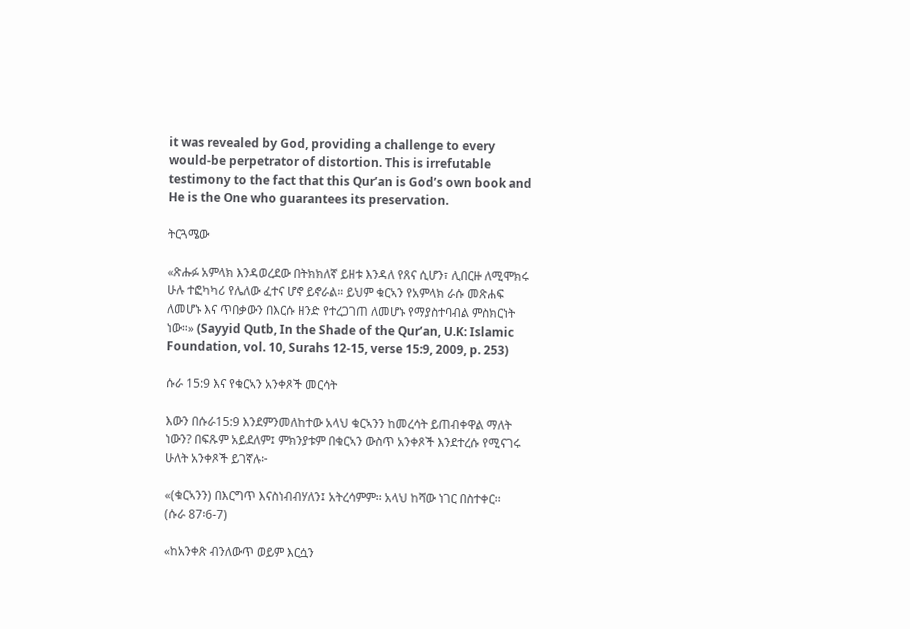it was revealed by God, providing a challenge to every would-be perpetrator of distortion. This is irrefutable testimony to the fact that this Qur’an is God’s own book and He is the One who guarantees its preservation.

ትርጓሜው

«ጽሑፉ አምላክ እንዳወረደው በትክክለኛ ይዘቱ እንዳለ የጸና ሲሆን፣ ሊበርዙ ለሚሞክሩ ሁሉ ተፎካካሪ የሌለው ፈተና ሆኖ ይኖራል። ይህም ቁርኣን የአምላክ ራሱ መጽሐፍ ለመሆኑ እና ጥበቃውን በእርሱ ዘንድ የተረጋገጠ ለመሆኑ የማያስተባብል ምስክርነት ነው።» (Sayyid Qutb, In the Shade of the Qur’an, U.K: Islamic Foundation, vol. 10, Surahs 12-15, verse 15:9, 2009, p. 253)

ሱራ 15:9 እና የቁርኣን አንቀጾች መርሳት

እውን በሱራ15:9 እንደምንመለከተው አላህ ቁርኣንን ከመረሳት ይጠብቀዋል ማለት ነውን? በፍጹም አይደለም፤ ምክንያቱም በቁርኣን ውስጥ አንቀጾች እንደተረሱ የሚናገሩ ሁለት አንቀጾች ይገኛሉ፦

«(ቁርኣንን) በእርግጥ እናስነብብሃለን፤ አትረሳምም፡፡ አላህ ከሻው ነገር በስተቀር፡፡
(ሱራ 87፡6-7)

«ከአንቀጽ ብንለውጥ ወይም እርሷን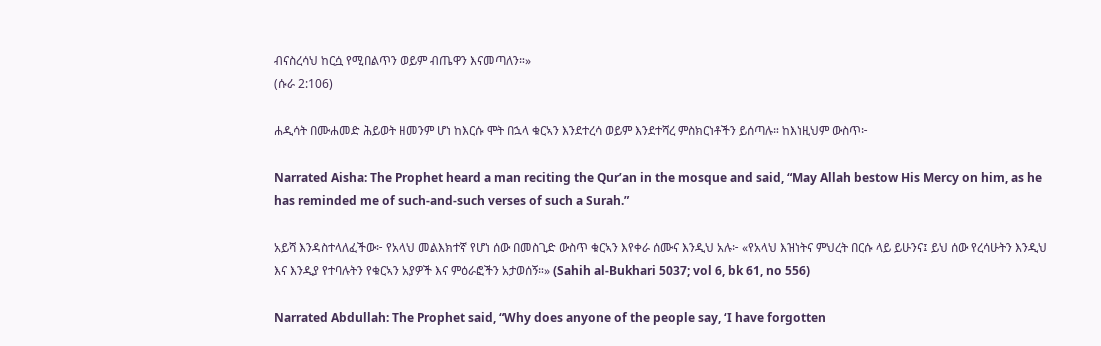ብናስረሳህ ከርሷ የሚበልጥን ወይም ብጤዋን እናመጣለን።»
(ሱራ 2:106)

ሐዲሳት በሙሐመድ ሕይወት ዘመንም ሆነ ከእርሱ ሞት በኋላ ቁርኣን እንደተረሳ ወይም እንደተሻረ ምስክርነቶችን ይሰጣሉ። ከእነዚህም ውስጥ፦

Narrated Aisha: The Prophet heard a man reciting the Qur’an in the mosque and said, “May Allah bestow His Mercy on him, as he has reminded me of such-and-such verses of such a Surah.”

አይሻ እንዳስተላለፈችው፦ የአላህ መልእክተኛ የሆነ ሰው በመስጊድ ውስጥ ቁርኣን እየቀራ ሰሙና እንዲህ አሉ፦ «የአላህ እዝነትና ምህረት በርሱ ላይ ይሁንና፤ ይህ ሰው የረሳሁትን እንዲህ እና እንዲያ የተባሉትን የቁርኣን አያዎች እና ምዕራፎችን አታወሰኝ።» (Sahih al-Bukhari 5037; vol 6, bk 61, no 556)

Narrated Abdullah: The Prophet said, “Why does anyone of the people say, ‘I have forgotten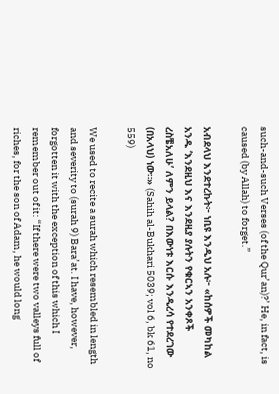such-and-such Verses (of the Qur’an)?’ He, in fact, is caused (by Allah) to forget.”

አብደላህ እንደተረኩት፦ ነቢዩ እንዲህ አሉ፦ «ከሰዎች መካከል አንዱ ‘እንደዚህ እና እንደዚያ ያሉትን የቁርኣን አንቀጾች ረስቼአለሁ’ ለምን ይላል? በእውነቱ እርሱ እንዲረሳ የተደረገው (በአላህ) ነው።» (Sahih al-Bukhari 5039; vol 6, bk 61, no 559)

We used to recite a surah which resembled in length and severity to (surah 9) Bara’at. I have, however, forgotten it with the exception of this which I remember out of it: “If there were two valleys full of riches, for the son of Adam, he would long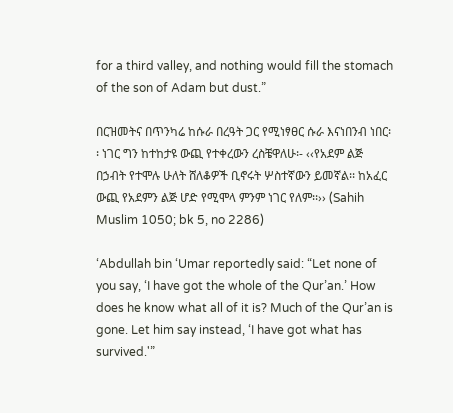for a third valley, and nothing would fill the stomach of the son of Adam but dust.”

በርዝመትና በጥንካሬ ከሱራ በረዓት ጋር የሚነፃፀር ሱራ እናነበንብ ነበር፡፡ ነገር ግን ከተከታዩ ውጪ የተቀረውን ረስቼዋለሁ፡- ‹‹የአደም ልጅ በኃብት የተሞሉ ሁለት ሸለቆዎች ቢኖሩት ሦስተኛውን ይመኛል፡፡ ከአፈር ውጪ የአደምን ልጅ ሆድ የሚሞላ ምንም ነገር የለም፡፡›› (Sahih Muslim 1050; bk 5, no 2286)

‘Abdullah bin ‘Umar reportedly said: “Let none of you say, ‘I have got the whole of the Qur’an.’ How does he know what all of it is? Much of the Qur’an is gone. Let him say instead, ‘I have got what has survived.'”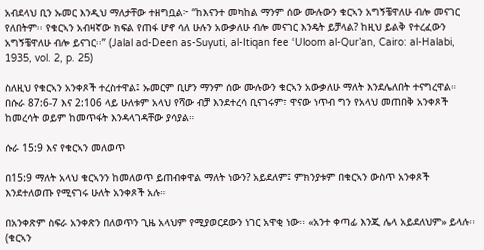አብደላህ ቢን ኡመር እንዲህ ማለታቸው ተዘግቧል፦ “ከእናንተ መካከል ማንም ሰው ሙሉውን ቁርኣን አግኝቼዋለሁ ብሎ መናገር የለበትም፡፡ የቁርኣን አብዛኛው ክፍል የጠፋ ሆኖ ሳለ ሁሉን አውቃለሁ ብሎ መናገር እንዴት ይቻላል? ከዚህ ይልቅ የተረፈውን አግኝቼዋለሁ ብሎ ይናገር፡፡” (Jalal ad-Deen as-Suyuti, al-Itiqan fee ‘Uloom al-Qur’an, Cairo: al-Halabi, 1935, vol. 2, p. 25)

ስለዚህ የቁርኣን አንቀጾች ተረስተዋል፤ ኡመርም ቢሆን ማንም ሰው ሙሉውን ቁርኣን አውቃለሁ ማለት እንደሌለበት ተናግረዋል። በሱራ 87:6-7 እና 2:106 ላይ ሁለቱም አላህ የሻው ብቻ እንደተረሳ ቢናገሩም፣ ዋናው ነጥብ ግን የአላህ መጠበቅ አንቀጾች ከመረሳት ወይም ከመጥፋት እንዳላገዳቸው ያሳያል።

ሱራ 15:9 እና የቁርኣን መለወጥ

በ15:9 ማለት አላህ ቁርኣንን ከመለወጥ ይጠብቀዋል ማለት ነውን? አይደለም፤ ምክንያቱም በቁርኣን ውስጥ አንቀጾች እንደተለወጡ የሚናገሩ ሁለት አንቀጾች አሉ።

በአንቀጽም ስፍራ አንቀጽን በለወጥን ጊዜ አላህም የሚያወርደውን ነገር አዋቂ ነው፡፡ «አንተ ቀጣፊ እንጂ ሌላ አይደለህም» ይላሉ፡፡ (ቁርኣን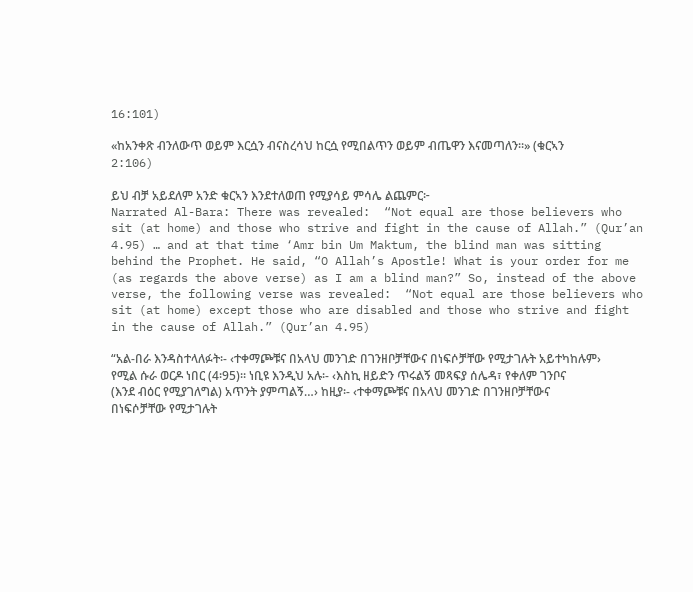16:101)

«ከአንቀጽ ብንለውጥ ወይም እርሷን ብናስረሳህ ከርሷ የሚበልጥን ወይም ብጤዋን እናመጣለን።» (ቁርኣን 2:106)

ይህ ብቻ አይደለም አንድ ቁርኣን እንደተለወጠ የሚያሳይ ምሳሌ ልጨምር፦
Narrated Al-Bara: There was revealed:  “Not equal are those believers who sit (at home) and those who strive and fight in the cause of Allah.” (Qur’an 4.95) … and at that time ‘Amr bin Um Maktum, the blind man was sitting behind the Prophet. He said, “O Allah’s Apostle! What is your order for me (as regards the above verse) as I am a blind man?” So, instead of the above verse, the following verse was revealed:  “Not equal are those believers who sit (at home) except those who are disabled and those who strive and fight in the cause of Allah.” (Qur’an 4.95)

“አል-በራ እንዳስተላለፉት፡- ‹ተቀማጮቹና በአላህ መንገድ በገንዘቦቻቸውና በነፍሶቻቸው የሚታገሉት አይተካከሉም› የሚል ሱራ ወርዶ ነበር (4፡95)። ነቢዩ እንዲህ አሉ፡- ‹እስኪ ዘይድን ጥሩልኝ መጻፍያ ሰሌዳ፣ የቀለም ገንቦና (እንደ ብዕር የሚያገለግል) አጥንት ያምጣልኝ…› ከዚያ፡- ‹ተቀማጮቹና በአላህ መንገድ በገንዘቦቻቸውና በነፍሶቻቸው የሚታገሉት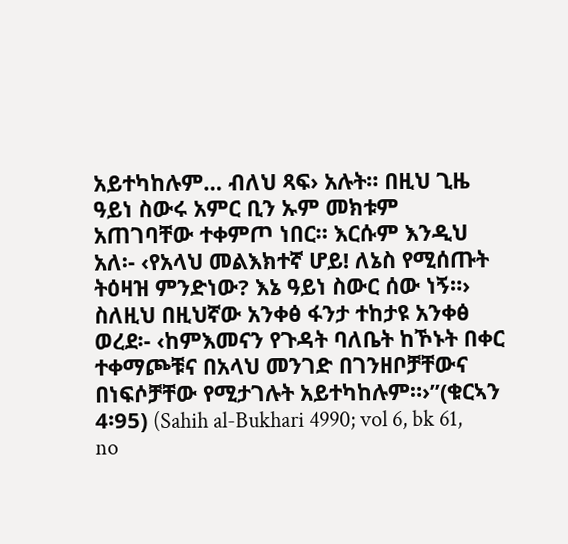አይተካከሉም… ብለህ ጻፍ› አሉት። በዚህ ጊዜ ዓይነ ስውሩ አምር ቢን ኡም መክቱም አጠገባቸው ተቀምጦ ነበር። እርሱም እንዲህ አለ፡- ‹የአላህ መልእክተኛ ሆይ! ለኔስ የሚሰጡት ትዕዛዝ ምንድነው? እኔ ዓይነ ስውር ሰው ነኝ።› ስለዚህ በዚህኛው አንቀፅ ፋንታ ተከታዩ አንቀፅ ወረደ፡- ‹ከምእመናን የጉዳት ባለቤት ከኾኑት በቀር ተቀማጮቹና በአላህ መንገድ በገንዘቦቻቸውና በነፍሶቻቸው የሚታገሉት አይተካከሉም።›”(ቁርኣን 4፡95) (Sahih al-Bukhari 4990; vol 6, bk 61, no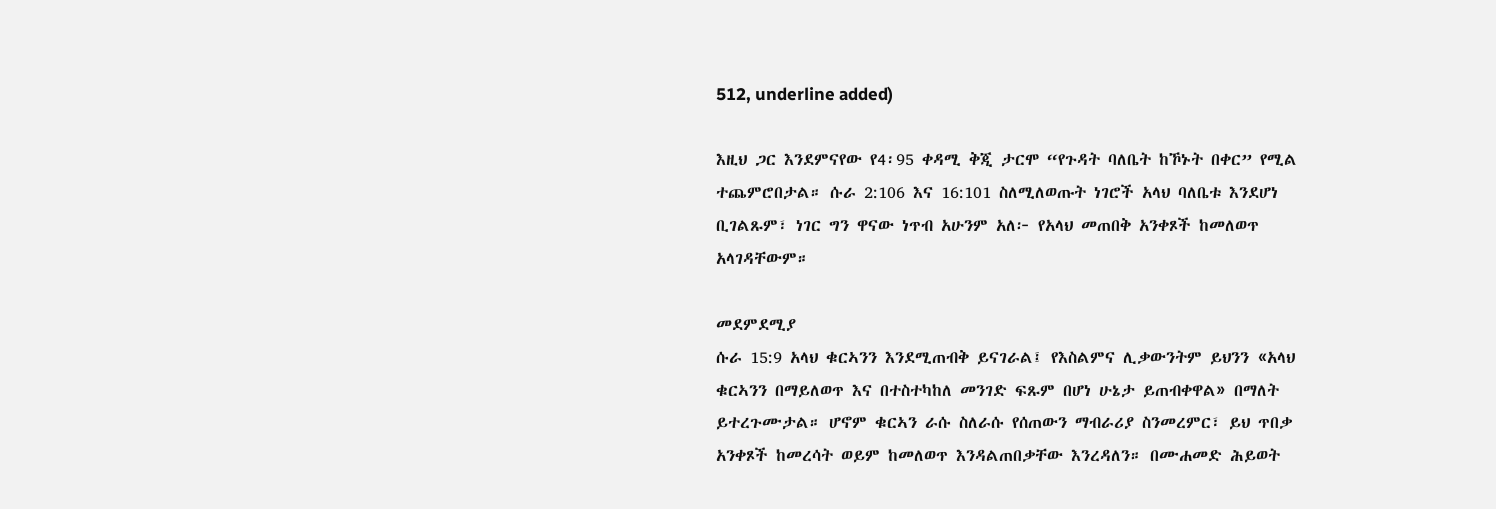512, underline added)

እዚህ ጋር እንደምናየው የ4፡95 ቀዳሚ ቅጂ ታርሞ “የጉዳት ባለቤት ከኾኑት በቀር” የሚል ተጨምሮበታል። ሱራ 2:106 እና 16:101 ስለሚለወጡት ነገሮች አላህ ባለቤቱ እንደሆነ ቢገልጹም፣ ነገር ግን ዋናው ነጥብ አሁንም አለ፦ የአላህ መጠበቅ አንቀጾች ከመለወጥ አላገዳቸውም።

መደምደሚያ
ሱራ 15:9 አላህ ቁርኣንን እንደሚጠብቅ ይናገራል፤ የእስልምና ሊቃውንትም ይህንን «አላህ ቁርኣንን በማይለወጥ እና በተስተካከለ መንገድ ፍጹም በሆነ ሁኔታ ይጠብቀዋል» በማለት ይተረጉሙታል። ሆኖም ቁርኣን ራሱ ስለራሱ የሰጠውን ማብራሪያ ስንመረምር፣ ይህ ጥበቃ አንቀጾች ከመረሳት ወይም ከመለወጥ እንዳልጠበቃቸው እንረዳለን። በሙሐመድ ሕይወት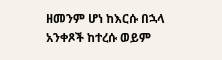ዘመንም ሆነ ከእርሱ በኋላ አንቀጾች ከተረሱ ወይም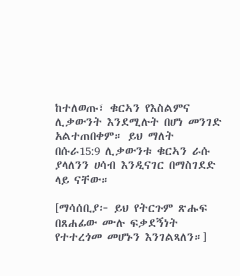ከተለወጡ፣ ቁርኣን የእስልምና ሊቃውንት እንደሚሉት በሆነ መንገድ አልተጠበቀም። ይህ ማለት በሱራ15:9 ሊቃውንቱ ቁርኣን ራሱ ያላለንን ሀሳብ እንዲናገር በማስገደድ ላይ ናቸው።

[ማሳሰቢያ፦ ይህ የትርጉም ጽሑፍ በጸሐፊው ሙሉ ፍቃደኝነት የተተረጎመ መሆኑን እንገልጻለን።]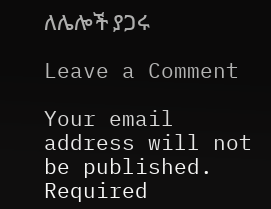ለሌሎች ያጋሩ

Leave a Comment

Your email address will not be published. Required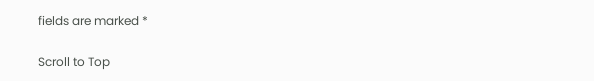fields are marked *

Scroll to Top